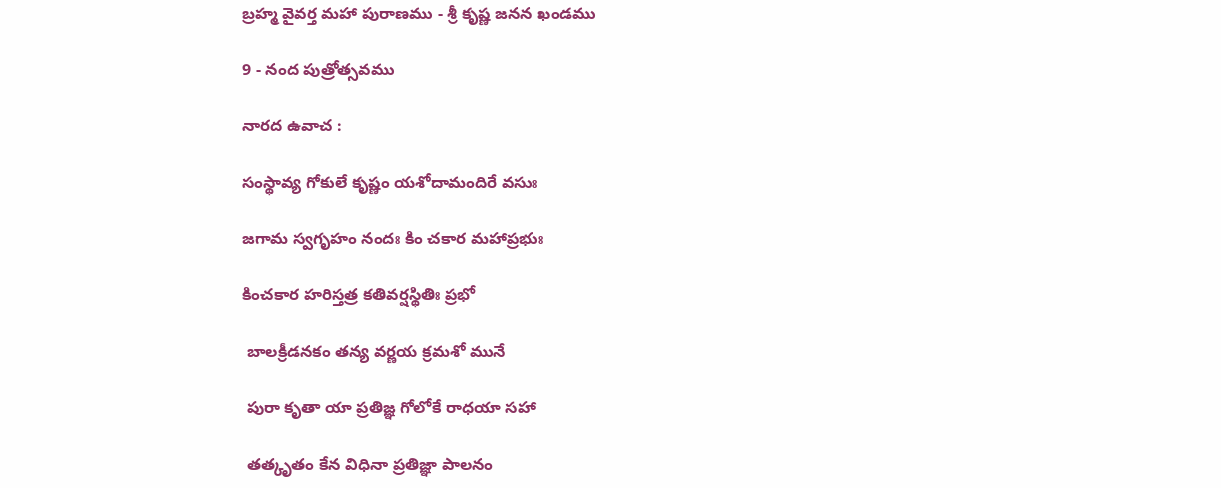బ్రహ్మ వైవర్త మహా పురాణము - శ్రీ కృష్ణ జనన ఖండము

9 - నంద పుత్రోత్సవము

నారద ఉవాచ :

సంస్థావ్య గోకులే కృష్ణం యశోదామందిరే వసుః

జగామ స్వగృహం నందః కిం చకార మహాప్రభుః

కించకార హరిస్తత్ర కతివర్షస్థితిః ప్రభో

 బాలక్రీడనకం తన్య వర్ణయ క్రమశో మునే

 పురా కృతా యా ప్రతిజ్ఞ గోలోకే రాధయా సహా

 తత్కృతం కేన విధినా ప్రతిజ్ఞా పాలనం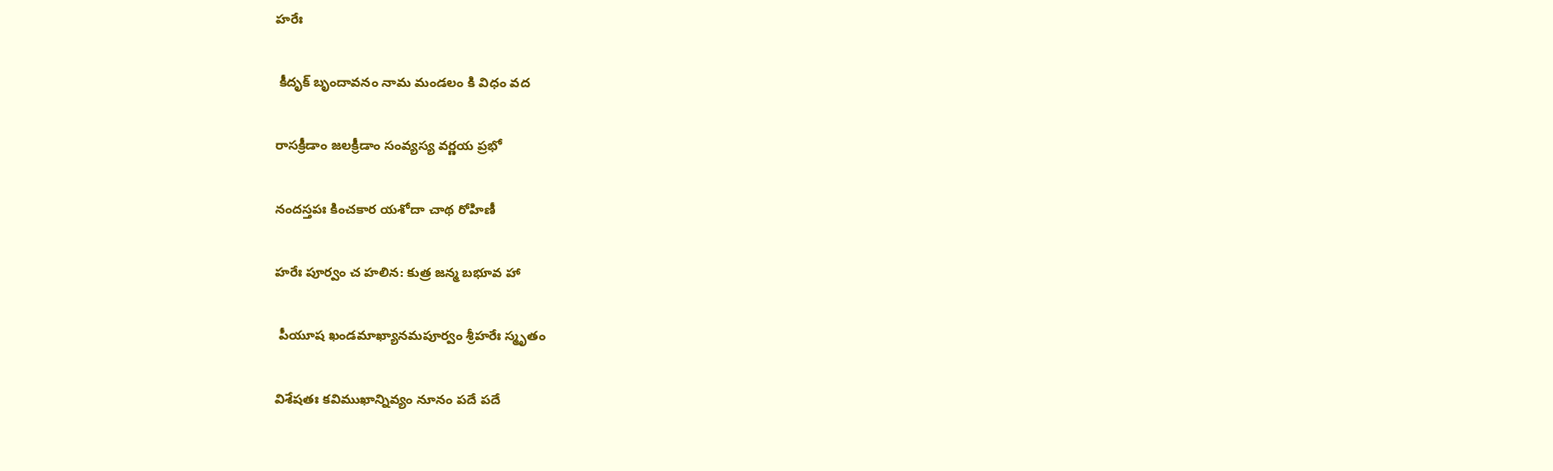హరేః

 కీదృక్ బృందావనం నామ మండలం కి విధం వద

రాసక్రీడాం జలక్రీడాం సంవ్యస్య వర్ణయ ప్రభో

నందస్తపః కించకార యశోదా చాథ రోహిణీ

హరేః పూర్వం చ హలిన: కుత్ర జన్మ బభూవ హా

 పీయూష ఖండమాఖ్యానమపూర్వం శ్రీహరేః స్మృతం

విశేషతః కవిముఖాన్నివ్యం నూనం పదే పదే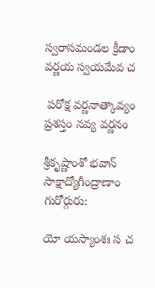స్వరాసమండల క్రీడాం వర్ణయ స్వయమేవ చ

 పరోక్ష వర్ణనాత్కావ్యం ప్రశస్తం నవ్య వర్ణనం

శ్రీకృష్ణాంశో భవాన్ సాక్షాద్యోగీంద్రాణాం గురోర్గురు:

యో యస్యాంశః స చ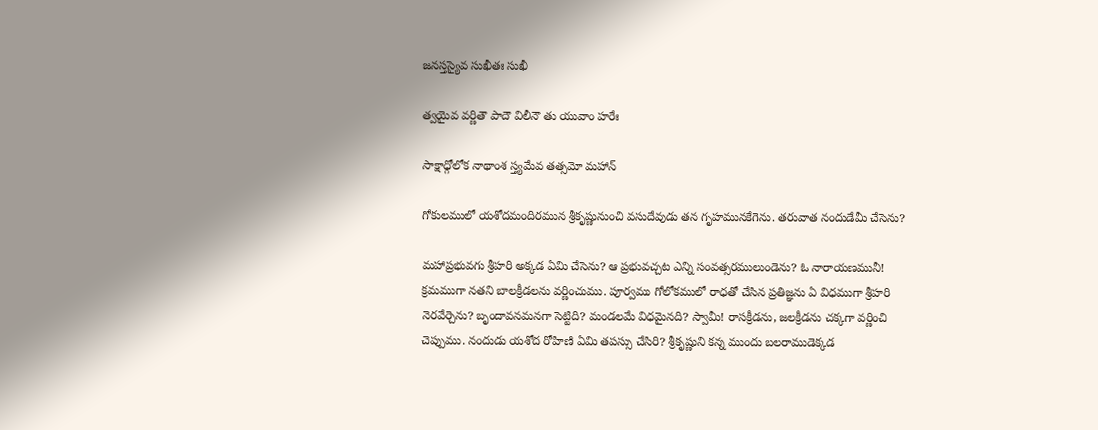జనస్తస్యైవ సుఖీతః సుఖీ

త్వయైవ వర్ణితౌ పాదౌ విలీనౌ తు యువాం హరేః

సాక్షాధ్గోలోక నాథాంశ స్త్యమేవ తత్సమో మహాన్

గోకులములో యశోదమందిరమున శ్రీకృష్ణునుంచి వసుదేవుడు తన గృహమునకేగెను. తరువాత నందుడేమీ చేసెను?

మహాప్రభువగు శ్రీహరి అక్కడ ఏమి చేసెను? ఆ ప్రభువచ్చట ఎన్ని సంవత్సరములుండెను? ఓ నారాయణమునీ! క్రమముగా నతని బాలక్రీడలను వర్ణించుము. పూర్వము గోలోకములో రాధతో చేసిన ప్రతిజ్ఞను ఏ విధముగా శ్రీహరి నెరవేర్చెను? బృందావనమనగా సెట్టిది? మండలమే విధమైనది? స్వామీ! రాసక్రీడను, జలక్రీడను చక్కగా వర్ణించి చెప్పుము. నందుడు యశోద రోహిణి ఏమి తపస్సు చేసిరి? శ్రీకృష్ణుని కన్న ముందు బలరాముడెక్కడ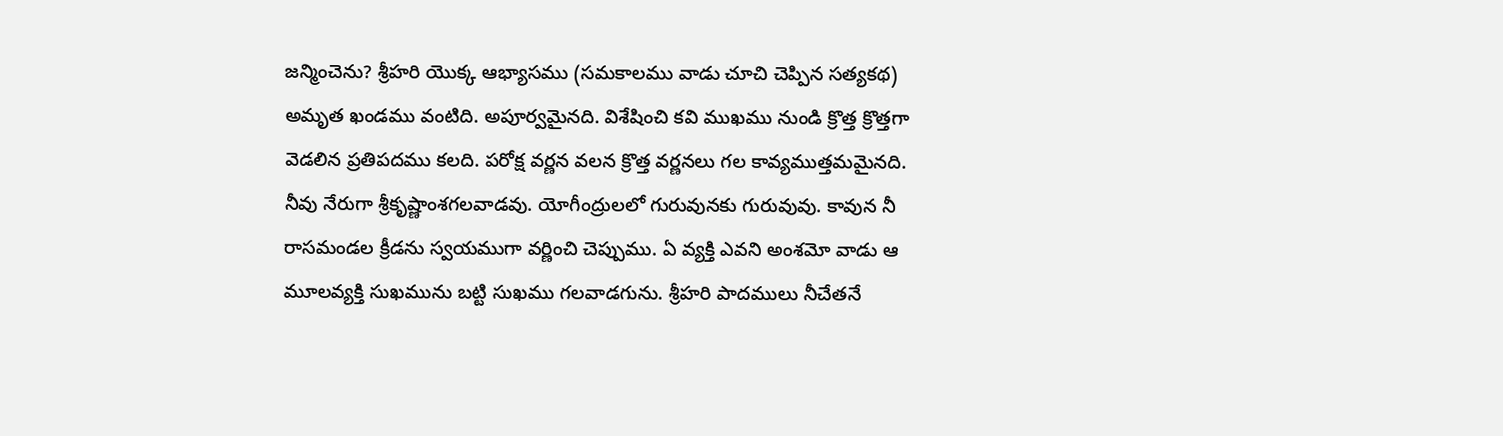జన్మించెను? శ్రీహరి యొక్క ఆభ్యాసము (సమకాలము వాడు చూచి చెప్పిన సత్యకథ) అమృత ఖండము వంటిది. అపూర్వమైనది. విశేషించి కవి ముఖము నుండి క్రొత్త క్రొత్తగా వెడలిన ప్రతిపదము కలది. పరోక్ష వర్ణన వలన క్రొత్త వర్ణనలు గల కావ్యముత్తమమైనది. నీవు నేరుగా శ్రీకృష్ణాంశగలవాడవు. యోగీంద్రులలో గురువునకు గురువువు. కావున నీ రాసమండల క్రీడను స్వయముగా వర్ణించి చెప్పుము. ఏ వ్యక్తి ఎవని అంశమో వాడు ఆ మూలవ్యక్తి సుఖమును బట్టి సుఖము గలవాడగును. శ్రీహరి పాదములు నీచేతనే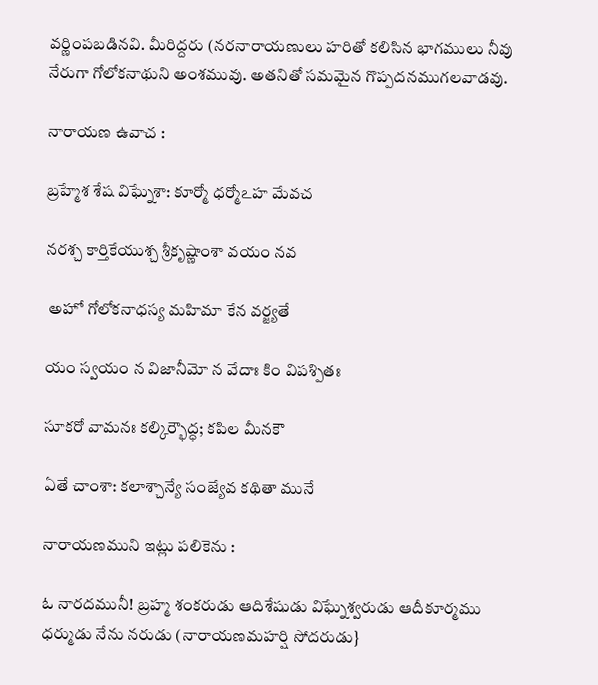వర్ణింపబడినవి. మీరిద్దరు (నరనారాయణులు హరితో కలిసిన భాగములు నీవు నేరుగా గోలోకనాథుని అంశమువు. అతనితో సమమైన గొప్పదనముగలవాడవు.

నారాయణ ఉవాచ :

బ్రహ్మేశ శేష విఘ్నేశా: కూర్మో ధర్మోఽహ మేవచ

నరశ్చ కార్తికేయుశ్చ శ్రీకృష్ణాంశా వయం నవ

 అహో గోలోకనాధస్య మహిమా కేన వర్జ్యతే

యం స్వయం న విజానీమో న వేదాః కిం విపశ్పితః

సూకరో వామనః కల్కిర్భౌద్ధ; కపిల మీనకౌ

ఏతే చాంశా: కలాశ్చాన్యే సంజ్యేవ కథితా మునే

నారాయణముని ఇట్లు పలికెను :

ఓ నారదమునీ! బ్రహ్మ శంకరుడు ఆదిశేషుడు విఘ్నేశ్వరుడు ఆదీకూర్మము ధర్ముడు నేను నరుడు (నారాయణమహర్షి సోదరుడు}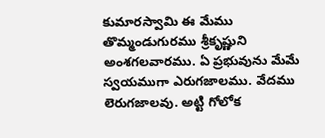కుమారస్వామి ఈ మేము తొమ్మండుగురము శ్రీకృష్ణుని అంశగలవారము. ఏ ప్రభువును మేమే స్వయముగా ఎరుగజాలము. వేదము లెరుగజాలవు. అట్టి గోలోక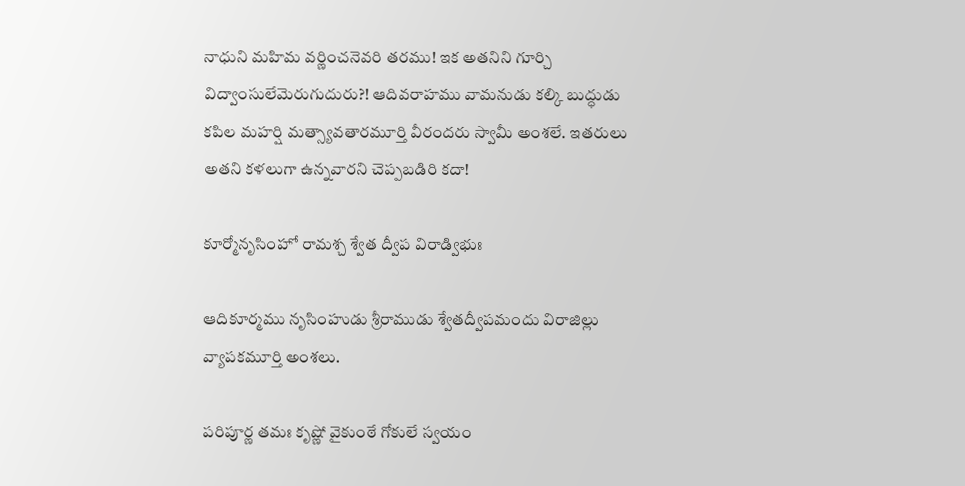నాధుని మహిమ వర్ణించనెవరి తరము! ఇక అతనిని గూర్చి విద్వాంసులేమెరుగుదురు?! ఆదివరాహము వామనుడు కల్కి బుద్ధుడు కపిల మహర్షి మత్స్యావతారమూర్తి వీరందరు స్వామీ అంశలే. ఇతరులు అతని కళలుగా ఉన్నవారని చెప్పబడిరి కదా!

కూర్మోనృసింహో రామశ్చ శ్వేత ద్వీప విరాడ్విభుః

ఆదికూర్మము నృసింహుడు శ్రీరాముడు శ్వేతద్వీపమందు విరాజిల్లు వ్యాపకమూర్తి అంశలు.

పరిపూర్ణ తమః కృష్ణో వైకుంఠే గోకులే స్వయం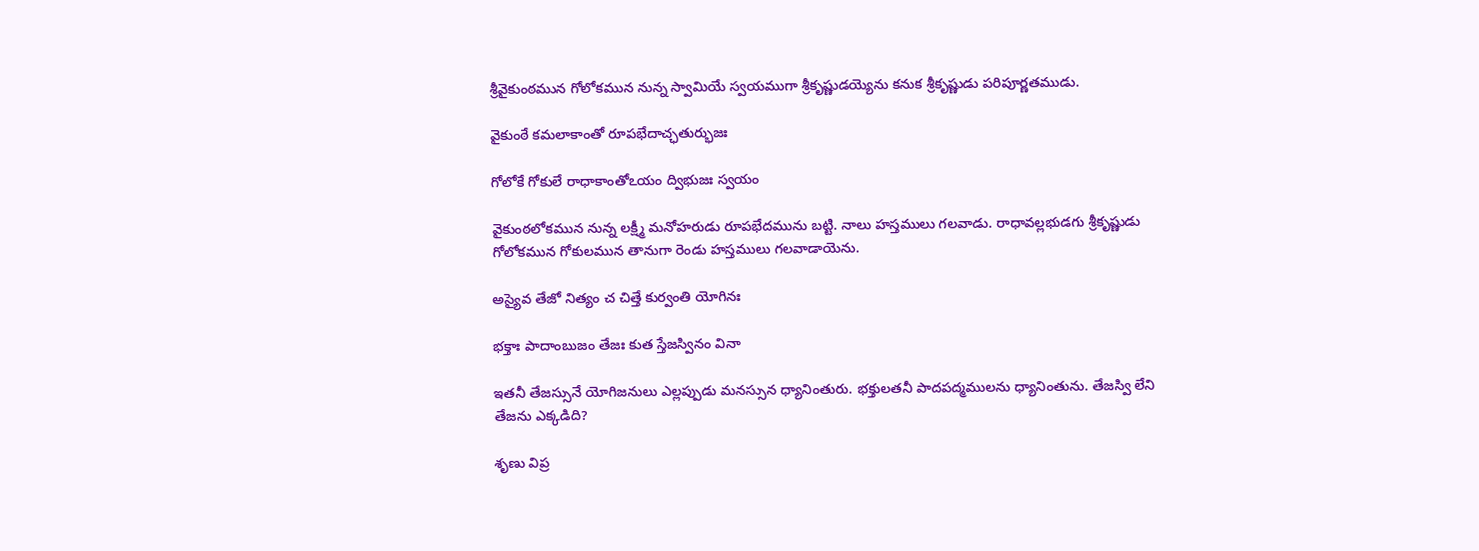శ్రీవైకుంఠమున గోలోకమున నున్న స్వామియే స్వయముగా శ్రీకృష్ణుడయ్యెను కనుక శ్రీకృష్ణుడు పరిపూర్ణతముడు.

వైకుంఠే కమలాకాంతో రూపభేదాచ్ఛతుర్భుజః

గోలోకే గోకులే రాధాకాంతోఽయం ద్విభుజః స్వయం

వైకుంఠలోకమున నున్న లక్ష్మీ మనోహరుడు రూపభేదమును బట్టి. నాలు హస్తములు గలవాడు. రాధావల్లభుడగు శ్రీకృష్ణుడు గోలోకమున గోకులమున తానుగా రెండు హస్తములు గలవాడాయెను.

అస్యైవ తేజో నిత్యం చ చిత్తే కుర్వంతి యోగినః

భక్తాః పాదాంబుజం తేజః కుత స్తేజస్వినం వినా

ఇతనీ తేజస్సునే యోగిజనులు ఎల్లప్పుడు మనస్సున ధ్యానింతురు. భక్తులతనీ పాదపద్మములను ధ్యానింతును. తేజస్వి లేని తేజను ఎక్కడిది?

శృణు విప్ర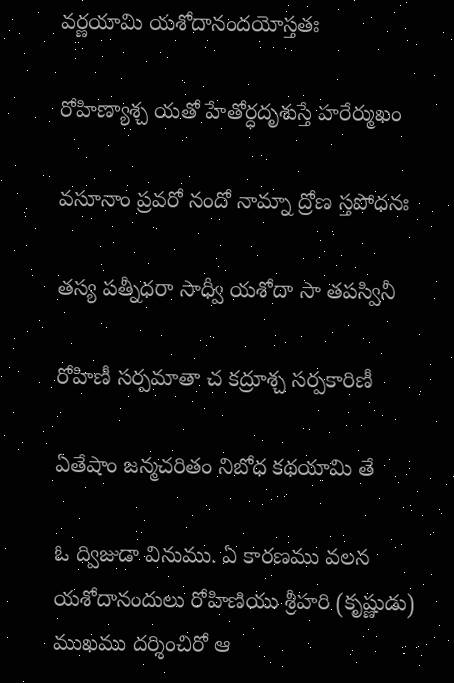వర్ణయామి యశోదానందయోస్తతః

రోహిణ్యాశ్చ యతో హేతోర్ధదృశుస్తే హరేర్ముఖం

వసూనాం ప్రవరో నందో నామ్నా ద్రోణ స్తపోధనః

తస్య పత్నీధరా సాధ్వీ యశోదా సా తపస్వినీ

రోహిణీ సర్పమాతా చ కద్రూశ్చ సర్పకారిణీ

ఏతేషాం జన్మచరితం నిబోధ కథయామి తే

ఓ ద్విజుడా వినుము. ఏ కారణము వలన యశోదానందులు రోహిణియు శ్రీహరి (కృష్ణుడు) ముఖము దర్శించిరో ఆ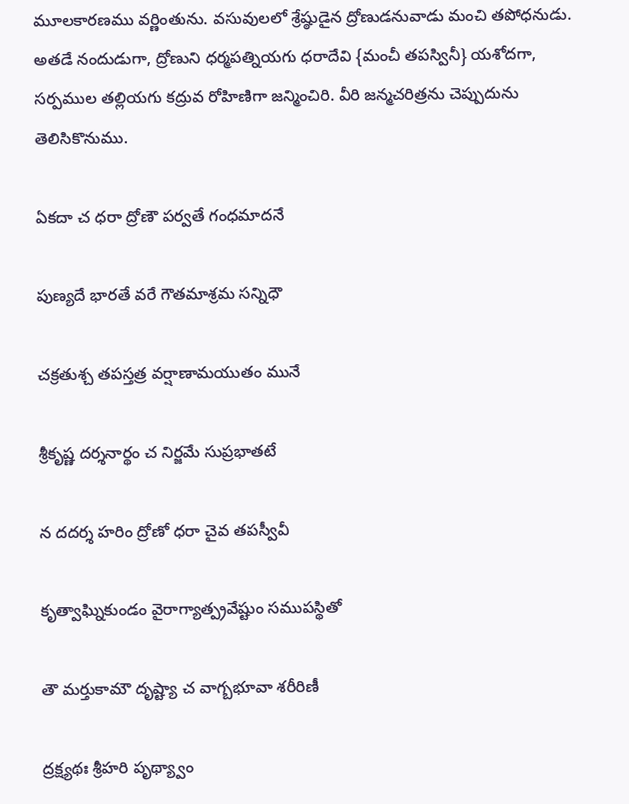మూలకారణము వర్ణింతును. వసువులలో శ్రేష్ఠుడైన ద్రోణుడనువాడు మంచి తపోధనుడు. అతడే నందుడుగా, ద్రోణుని ధర్మపత్నియగు ధరాదేవి {మంచీ తపస్వినీ} యశోదగా, సర్పముల తల్లియగు కద్రువ రోహిణిగా జన్మించిరి. వీరి జన్మచరిత్రను చెప్పుదును తెలిసికొనుము.

ఏకదా చ ధరా ద్రోణౌ పర్వతే గంధమాదనే

పుణ్యదే భారతే వరే గౌతమాశ్రమ సన్నిధౌ

చక్రతుశ్చ తపస్తత్ర వర్షాణామయుతం మునే

శ్రీకృష్ణ దర్శనార్థం చ నిర్జమే సుప్రభాతటే

న దదర్శ హరిం ద్రోణో ధరా చైవ తపస్వీవీ

కృత్వాఘ్నికుండం వైరాగ్యాత్ప్రవేష్టుం సముపస్థితో

తౌ మర్తుకామౌ దృష్ట్యా చ వాగ్బభూవా శరీరిణీ

ద్రక్ష్యథః శ్రీహరి పృథ్య్వాం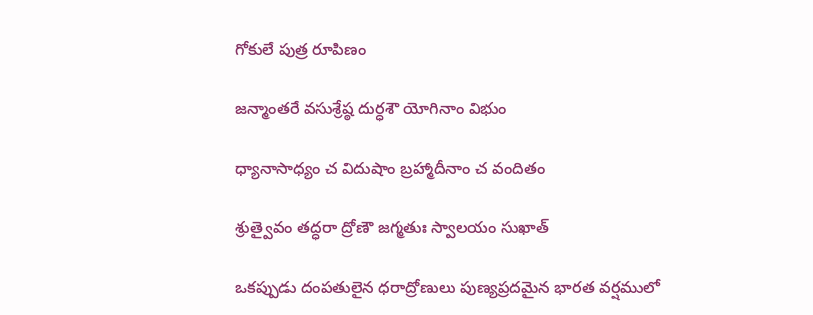గోకులే పుత్ర రూపిణం

జన్మాంతరే వసుశ్రేష్ఠ దుర్ధశౌ యోగినాం విభుం

ధ్యానాసాధ్యం చ విదుషాం బ్రహ్మాదీనాం చ వందితం

శ్రుత్వైవం తద్ధరా ద్రోణౌ జగ్మతుః స్వాలయం సుఖాత్

ఒకప్పుడు దంపతులైన ధరాద్రోణులు పుణ్యప్రదమైన భారత వర్షములో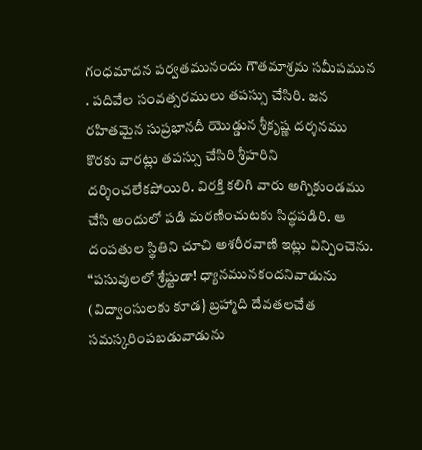గంధమాదన పర్వతమునందు గౌతమాశ్రమ సమీపమున . పదివేల సంవత్సరములు తపస్సు చేసిరి. జన రహితమైన సుప్రభానదీ యొడ్డున శ్రీకృష్ణ దర్శనము కొరకు వారట్లు తపస్సు చేసిరి శ్రీహరిని దర్శించలేకపోయిరి. విరక్తి కలిగి వారు అగ్నికుండము చేసి అందులో పడి మరణించుటకు సిద్ధపడిరి. ఆ దంపతుల స్థితిని చూచి అశరీరవాణి ఇట్లు విన్పించెను. “పసువులలో శ్రేష్టుడా! ధ్యానమునకందనివాడును (విద్వాంసులకు కూడ} బ్రహ్మాది దేవతలచేత సమస్కరింపబడువాడును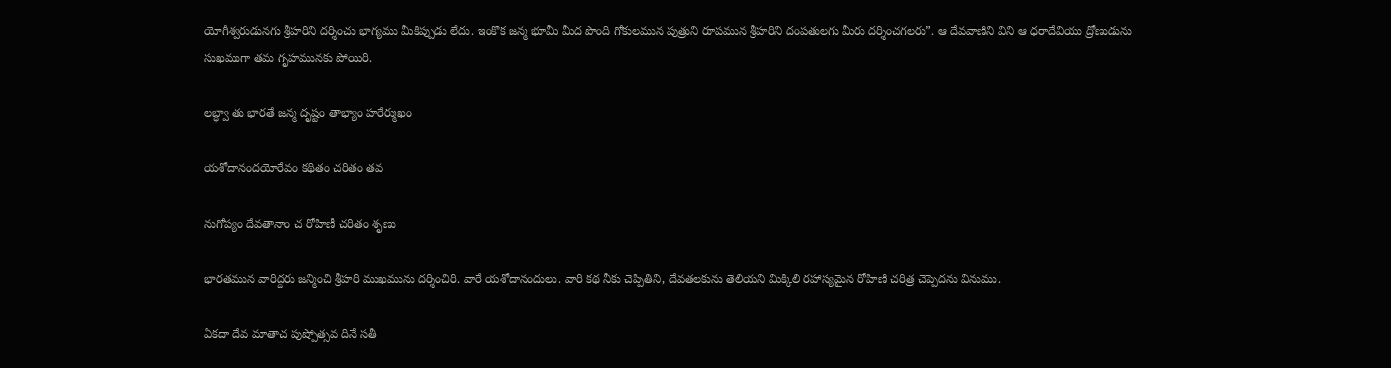యోగీశ్వరుడునగు శ్రీహరిని దర్శించు భాగ్యము మీకిప్పుడు లేదు. ఇంకొక జన్మ భూమీ మీద పొంది గోకులమున పుత్రుని రూపమున శ్రీహరిని దంపతులగు మీరు దర్శించగలరు”. ఆ దేవవాణిని విని ఆ ధరాదేవియు ద్రోణుడును సుఖముగా తమ గృహమునకు పోయిరి.

లబ్ధ్వా తు భారతే జన్మ దృష్టం తాభ్యాం హరేర్ముఖం

యశోదానందయోరేవం కథితం చరితం తవ

నుగోప్యం దేవతానాం చ రోహిణీ చరితం శృణు

భారతమున వారిద్దరు జన్మించి శ్రీహరి ముఖమును దర్శించిరి. వారే యశోదానందులు. వారి కథ నీకు చెప్పితిని, దేవతలకును తెలియని మిక్కిలి రహాస్యమైన రోహిణి చరిత్ర చెప్పెదను వినుము.

ఏకదా దేవ మాతాచ పుష్పోత్సవ దినే సతీ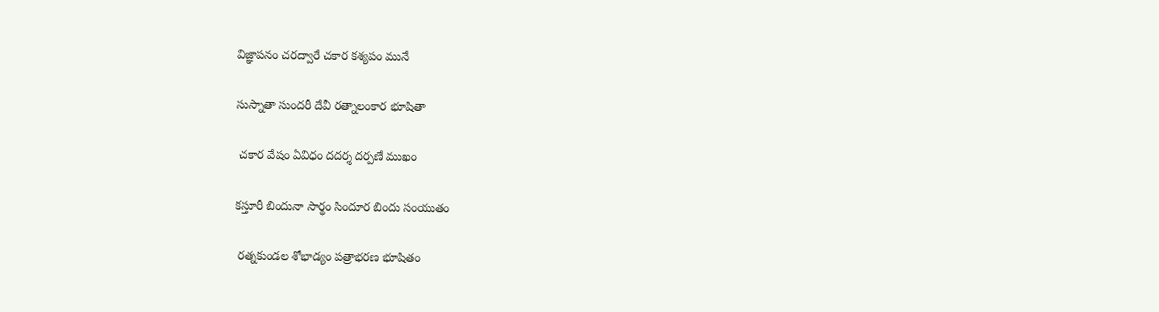విజ్ఞాపనం చరద్వారే చకార కశ్యపం మునే

సుస్నాతా సుందరీ దేవీ రత్నాలంకార భూషితా

 చకార వేషం ఏవిధం దదర్శ దర్పణే ముఖం

కస్తూరీ బిందునా సార్థం సిందూర బిందు సంయుతం

 రత్నకుండల శోభాడ్యం పత్రాభరణ భూషితం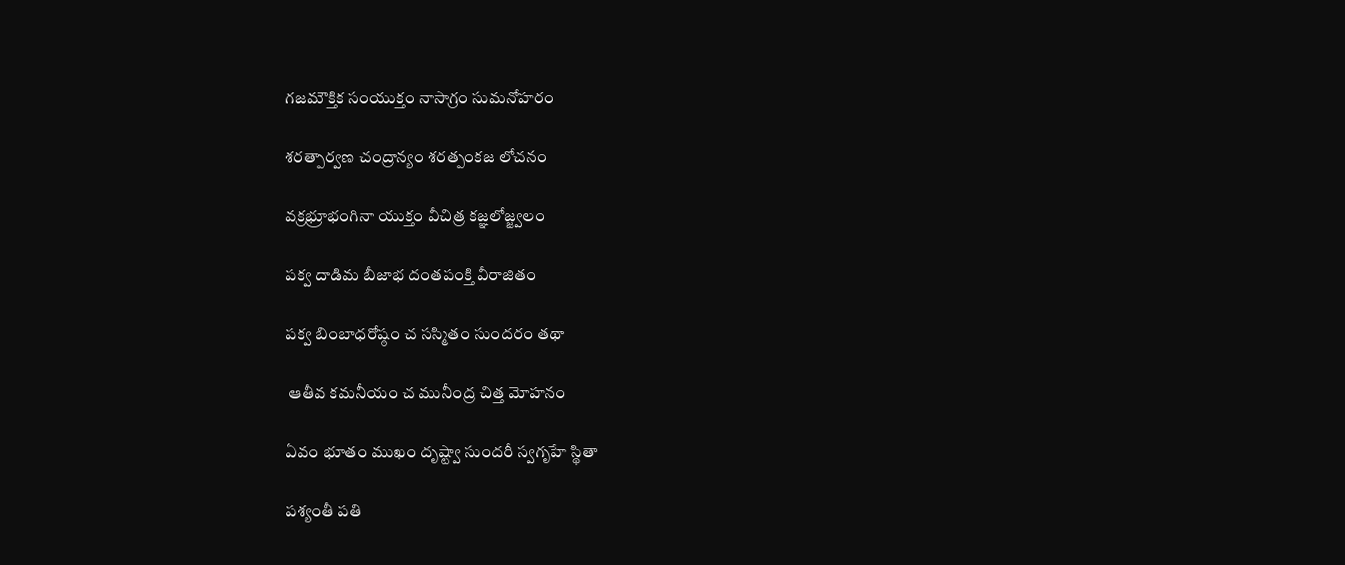గజమౌక్తిక సంయుక్తం నాసాగ్రం సుమనోహరం

శరత్పార్వణ చంద్రాన్యం శరత్పంకజ లోచనం

వక్రభ్రూభంగినా యుక్తం వీచిత్ర కజ్ఞలోజ్జ్వలం

పక్వ దాడిమ బీజాభ దంతపంక్తి వీరాజితం

పక్వ బింబాధరోష్ఠం చ సస్మితం సుందరం తథా

 ఆతీవ కమనీయం చ మునీంద్ర చిత్త మోహనం

ఏవం భూతం ముఖం దృష్ట్వా సుందరీ స్వగృహే స్థితా

పశ్యంతీ పతి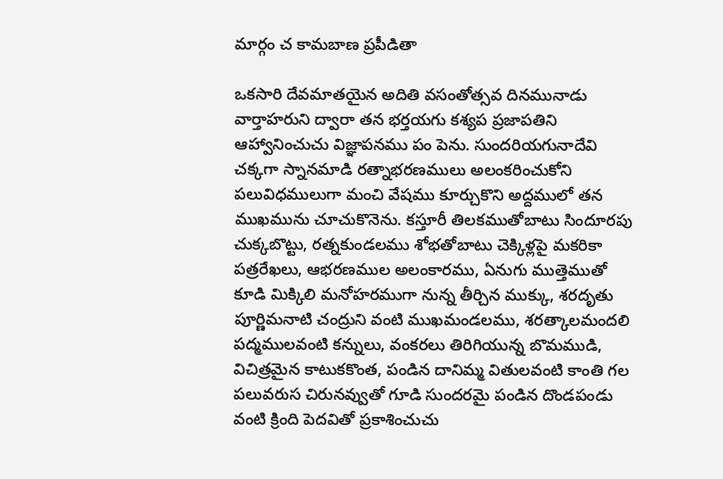మార్గం చ కామబాణ ప్రపీడితా

ఒకసారి దేవమాతయైన అదితి వసంతోత్సవ దినమునాడు వార్తాహరుని ద్వారా తన భర్తయగు కశ్యప ప్రజాపతిని ఆహ్వానించుచు విజ్ఞాపనము పం పెను. సుందరియగునాదేవి చక్కగా స్నానమాడి రత్నాభరణములు అలంకరించుకోని పలువిధములుగా మంచి వేషము కూర్చుకొని అద్దములో తన ముఖమును చూచుకొనెను. కస్తూరీ తిలకముతోబాటు సిందూరపు చుక్కబొట్టు, రత్నకుండలము శోభతోబాటు చెక్కిళ్లపై మకరికా పత్రరేఖలు, ఆభరణముల అలంకారము, ఏనుగు ముత్తెముతో కూడి మిక్కిలి మనోహరముగా నున్న తీర్చిన ముక్కు, శరదృతు పూర్ణిమనాటి చంద్రుని వంటి ముఖమండలము, శరత్కాలమందలి పద్మములవంటి కన్నులు, వంకరలు తిరిగియున్న బొమముడి, విచిత్రమైన కాటుకకొంత, పండిన దానిమ్మ వితులవంటి కాంతి గల పలువరుస చిరునవ్వుతో గూడి సుందరమై పండిన దొండపండు వంటి క్రింది పెదవితో ప్రకాశించుచు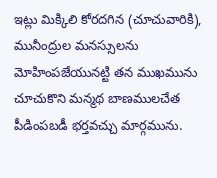ఇట్లు మిక్కిలి కోరదగిన (చూచువారికి), మునీంద్రుల మనస్సులను మోహింపజేయునట్టి తన ముఖమును చూచుకొని మన్మథ బాణములచేత పీడింపబడీ భర్తవచ్చు మార్గమును.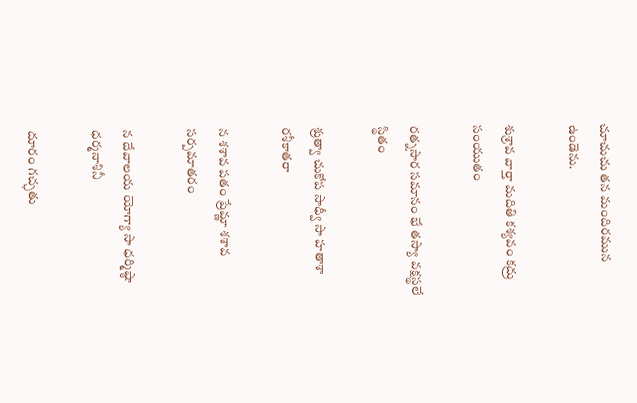చూచుచు తన మందిరమున ఉండెను.

శుశ్రావ వార్తా మదితి కశ్యవం కద్రు సంయుతం

రత్నసార సమానం భే తస్యా వక్షస్థలే స్థితం

శ్రుత్వా చుకోప సాధ్వీ సా హతాశా రశీకాతరా

న శశావ పతం ప్రేమ్ణా శశావ సర్పమాతరం

న దేవాలయ యోగ్యా సా ధర్మిష్ఠా ధర్మనాశినీ

దూరం గచ్ఛతు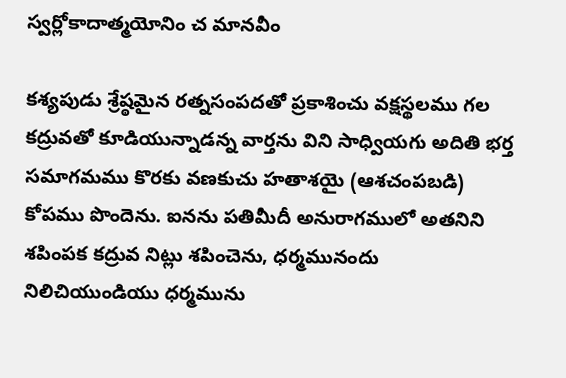స్వర్లోకాదాత్మయోనిం చ మానవీం

కశ్యపుడు శ్రేష్ఠమైన రత్నసంపదతో ప్రకాశించు వక్షస్థలము గల కద్రువతో కూడియున్నాడన్న వార్తను విని సాధ్వియగు అదితి భర్త సమాగమము కొరకు వణకుచు హతాశయై (ఆశచంపబడి) కోపము పొందెను. ఐనను పతిమీదీ అనురాగములో అతనిని శపింపక కద్రువ నిట్లు శపించెను, ధర్మమునందు నిలిచియుండియు ధర్మమును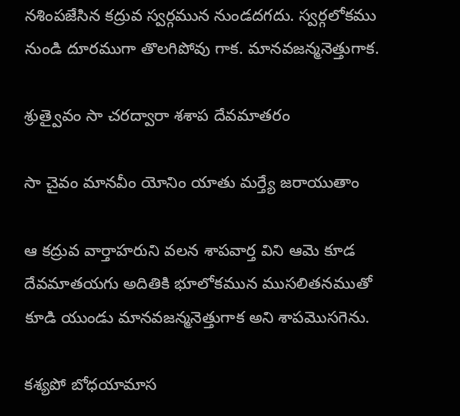నశింపజేసిన కద్రువ స్వర్గమున నుండదగదు. స్వర్గలోకము నుండి దూరముగా తొలగిపోవు గాక. మానవజన్మనెత్తుగాక.

శ్రుత్వైవం సా చరద్వారా శశాప దేవమాతరం

సా చైవం మానవీం యోనిం యాతు మర్త్యే జరాయుతాం

ఆ కద్రువ వార్తాహరుని వలన శాపవార్త విని ఆమె కూడ దేవమాతయగు అదితికి భూలోకమున ముసలితనముతో కూడి యుండు మానవజన్మనెత్తుగాక అని శాపమొసగెను.

కశ్యపో బోధయామాస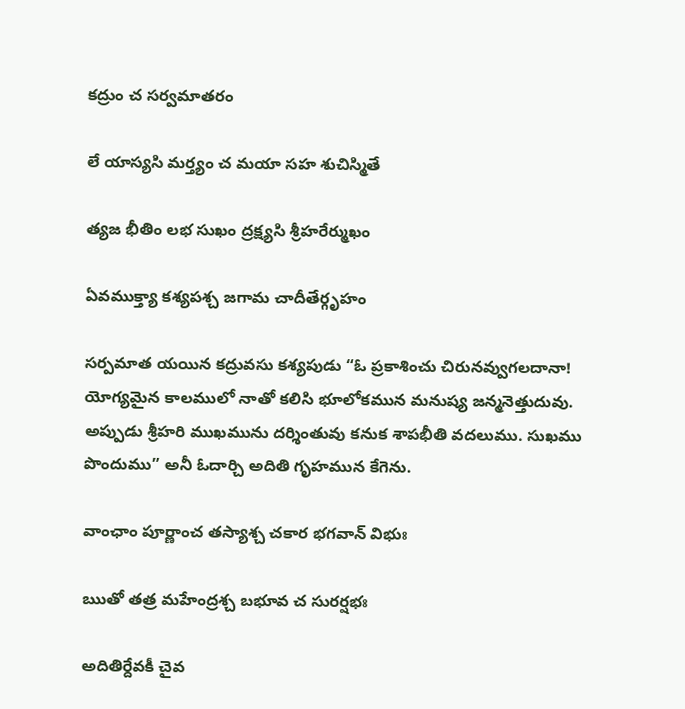కద్రుం చ సర్వమాతరం

లే యాస్యసి మర్త్యం చ మయా సహ శుచిస్మితే

త్యజ భీతిం లభ సుఖం ద్రక్ష్యసి శ్రీహరేర్ముఖం

ఏవముక్త్యా కశ్యపశ్చ జగామ చాదీతేర్గృహం

సర్పమాత యయిన కద్రువసు కశ్యపుడు “ఓ ప్రకాశించు చిరునవ్వుగలదానా! యోగ్యమైన కాలములో నాతో కలిసి భూలోకమున మనుష్య జన్మనెత్తుదువు. అప్పుడు శ్రీహరి ముఖమును దర్శింతువు కనుక శాపభీతి వదలుము. సుఖము పొందుము” అనీ ఓదార్చి అదితి గృహమున కేగెను.

వాంఛాం పూర్ణాంచ తస్యాశ్చ చకార భగవాన్ విభుః

ఋతో తత్ర మహేంద్రశ్చ బభూవ చ సురర్షభః

అదితిర్దేవకీ చైవ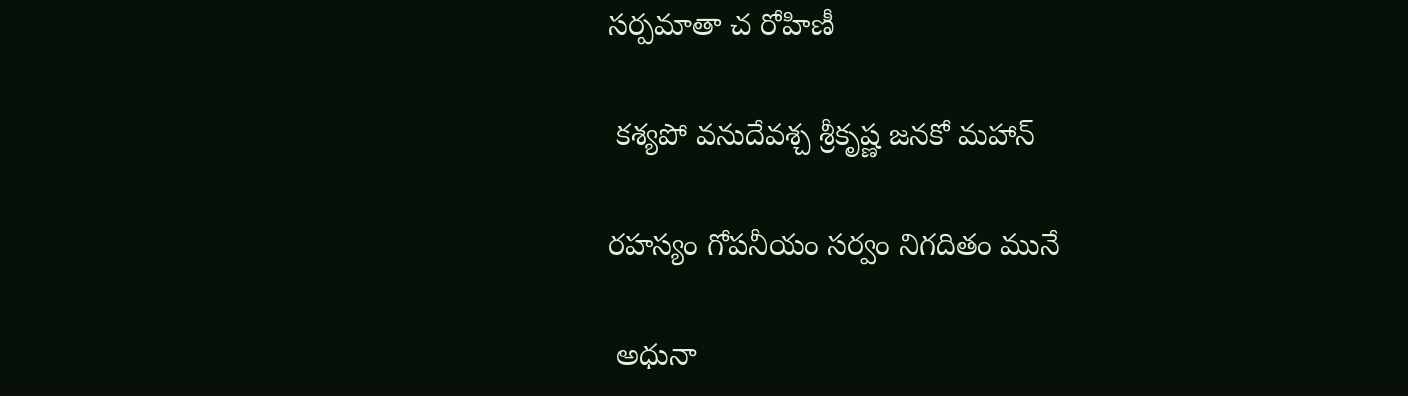సర్పమాతా చ రోహిణీ

 కశ్యపో వనుదేవశ్చ శ్రీకృష్ణ జనకో మహాన్

రహస్యం గోపనీయం సర్వం నిగదితం మునే

 అధునా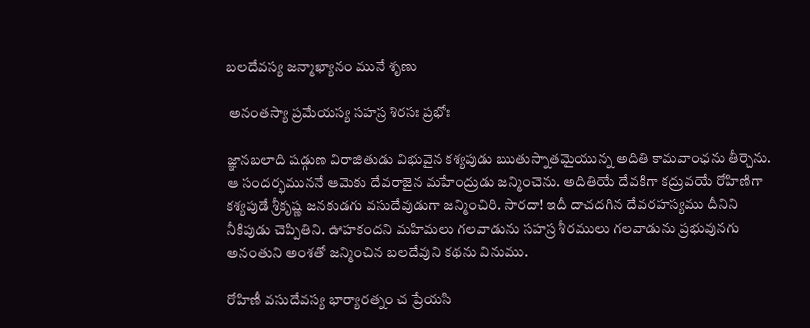బలదేవస్య జన్మాఖ్యానం మునే శృణు

 అనంతస్యా ప్రమేయస్య సహస్ర శిరసః ప్రభోః

జ్ఞానబలాది షడ్గుణ విరాజితుడు విభువైన కశ్యపుడు ఋతుస్నాతమైయున్న అదితి కామవాంఛను తీర్చెను. ఆ సందర్భముననే ఆమెకు దేవరాజైన మహేంద్రుడు జన్మించెను. అదితియే దేవకిగా కద్రువయే రోహిణిగా కశ్యపుడే శ్రీకృష్ణ జనకుడగు వసుదేవుడుగా జన్మించిరి. సారదా! ఇదీ దాచదగిన దేవరహస్యము దీనిని నీకిపుడు చెప్పితిని. ఊహకందని మహిమలు గలవాడును సహస్ర శీరములు గలవాడును ప్రభువునగు అనంతుని అంశతో జన్మించిన బలదేవుని కథను వినుము.

రోహిణీ వసుదేవస్య భార్యారత్నం చ ప్రేయసి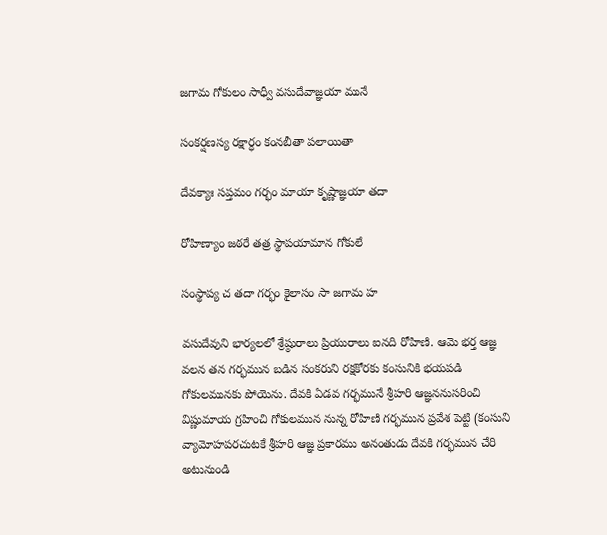జగామ గోకులం సాధ్వీ వసుదేవాజ్ఞయా మునే

సంకర్షణస్య రక్షార్ధం కంనబీతా పలాయితా

దేవక్యాః సప్తమం గర్భం మాయా కృష్ణాజ్ఞయా తదా

రోహిణ్యాం జఠరే తత్ర స్థాపయామాన గోకులే

సంస్థాప్య చ తదా గర్భం కైలాసం సా జగామ హ

వసుదేవుని భార్యలలో శ్రేష్ఠురాలు ప్రియురాలు ఐనది రోహిణి. ఆమె భర్త ఆజ్ఞ వలన తన గర్భమున బడిన సంకరుని రక్షకోరకు కంసునికి భయపడి గోకులమునకు పోయెను. దేవకి ఏడవ గర్భమునే శ్రీహరి ఆజ్ఞననుసరించి విష్ణుమాయ గ్రహించి గోకులమున నున్న రోహిణి గర్భమున ప్రవేశ పెట్టి (కంసుని వ్యామోహపరచుటకే శ్రీహరి ఆజ్ఞ ప్రకారము అనంతుడు దేవకి గర్భమున చేరి అటునుండి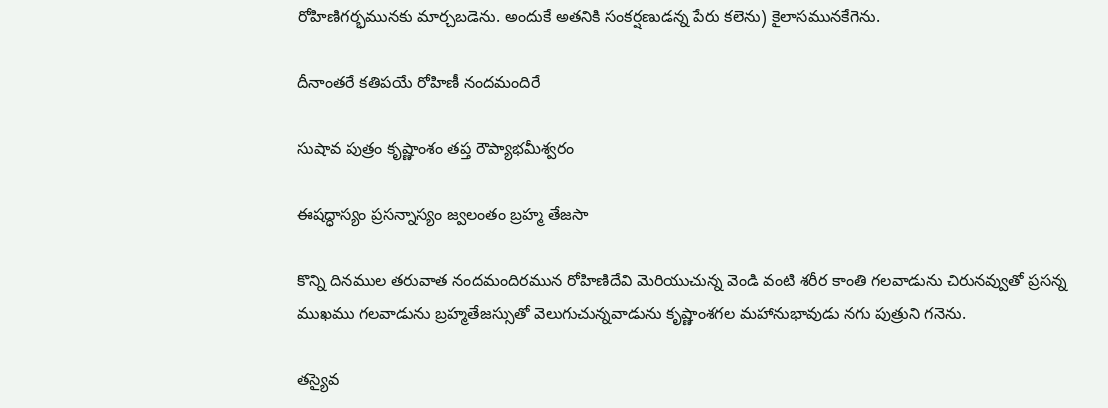రోహిణిగర్భమునకు మార్చబడెను. అందుకే అతనికి సంకర్షణుడన్న పేరు కలెను) కైలాసమునకేగెను.

దీనాంతరే కతిపయే రోహిణీ నందమందిరే

సుషావ పుత్రం కృష్ణాంశం తప్త రౌప్యాభమీశ్వరం

ఈషద్ధాస్యం ప్రసన్నాస్యం జ్వలంతం బ్రహ్మ తేజసా

కొన్ని దినముల తరువాత నందమందిరమున రోహిణిదేవి మెరియుచున్న వెండి వంటి శరీర కాంతి గలవాడును చిరునవ్వుతో ప్రసన్న ముఖము గలవాడును బ్రహ్మతేజస్సుతో వెలుగుచున్నవాడును కృష్ణాంశగల మహానుభావుడు నగు పుత్రుని గనెను.

తస్యైవ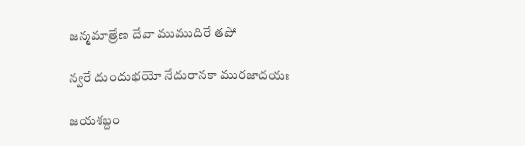జన్మమాత్రేణ దేవా ముముదిరే తపో

న్వరే దుందుభయో నేదురానకా మురజాదయః

జయశబ్దం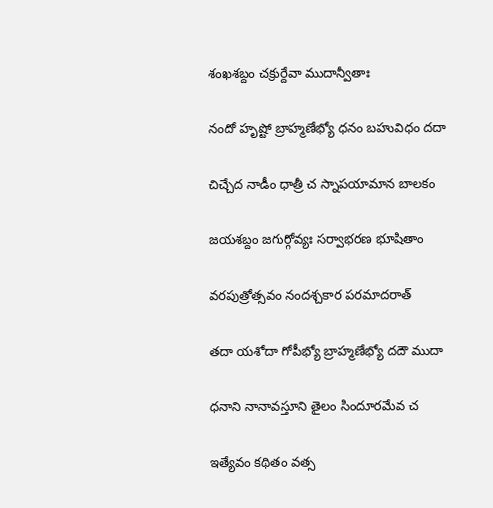శంఖశబ్దం చక్రుర్దేవా ముదాన్వీతాః

నందో హృష్టో బ్రాహ్మణేభ్యో ధనం బహువిధం దదా

చిచ్చేద నాడీం ధాత్రీ చ స్నాపయామాన బాలకం

జయశబ్దం జగుర్గోవ్యః సర్వాభరణ భూషితాం

వరపుత్రోత్సవం నందశ్చకార పరమాదరాత్

తదా యశోదా గోపీభ్యో బ్రాహ్మణేభ్యో దదౌ ముదా

ధనాని నానావస్తూని తైలం సిందూరమేవ చ

ఇత్యేవం కథితం వత్స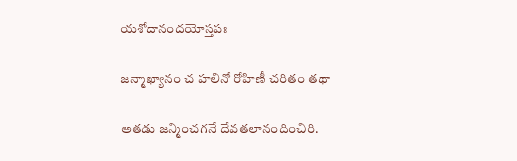యశోదానందయోస్తపః

జన్మాఖ్యానం చ హలినో రోహిణీ చరితం తథా

అతడు జన్మించగనే దేవతలానందించిరి.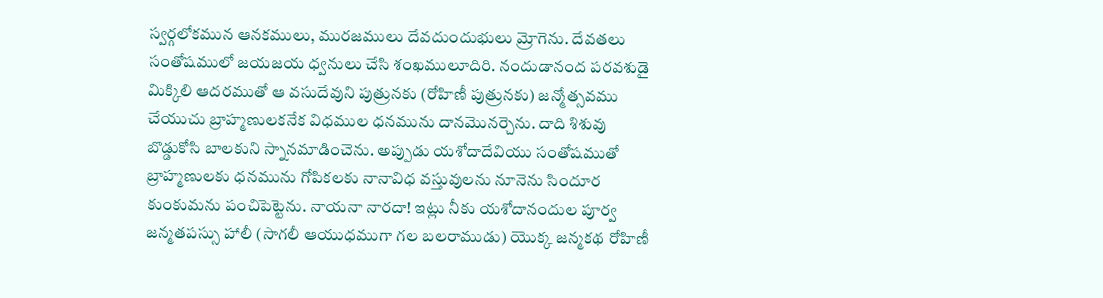స్వర్గలోకమున ఆనకములు, మురజములు దేవదుందుభులు మ్రోగెను. దేవతలు సంతోషములో జయజయ ధ్వనులు చేసి శంఖములూదిరి. నందుడానంద పరవశుడై మిక్కిలి ఆదరముతో ఆ వసుదేవుని పుత్రునకు (రోహిణీ పుత్రునకు) జన్మోత్సవము చేయుచు బ్రాహ్మణులకనేక విధముల ధనమును దానమొనర్చెను. దాది శిశువు బొడ్డుకోసి బాలకుని స్నానమాడించెను. అప్పుడు యశోదాదేవియు సంతోషముతో బ్రాహ్మణులకు ధనమును గోపికలకు నానావిధ వస్తువులను నూనెను సిందూర కుంకుమను పంచిపెట్టెను. నాయనా నారదా! ఇట్లు నీకు యశోదానందుల పూర్వ జన్మతపస్సు హాలీ (సాగలీ ఆయుధముగా గల బలరాముడు) యొక్క జన్మకథ రోహిణీ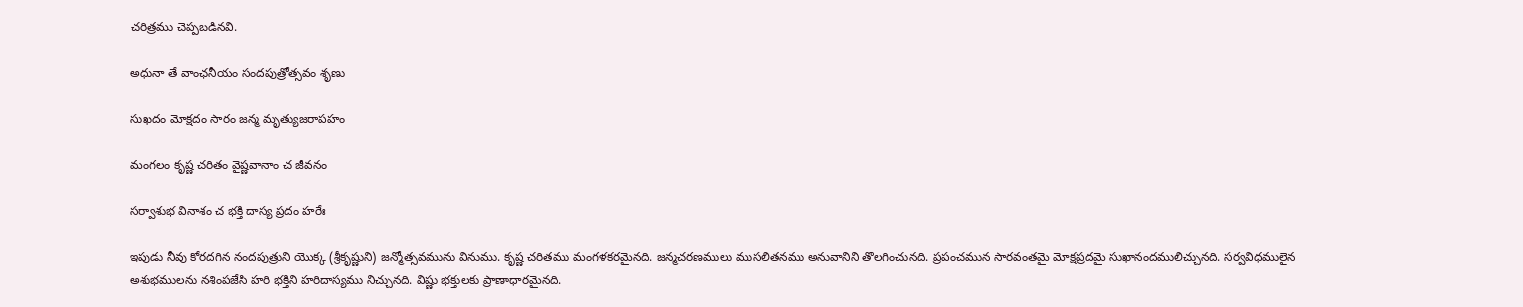చరిత్రము చెప్పబడినవి.

అధునా తే వాంఛనీయం సందపుత్రోత్సవం శృణు

సుఖదం మోక్షదం సారం జన్మ మృత్యుజరాపహం

మంగలం కృష్ణ చరితం వైష్ణవానాం చ జీవనం

సర్వాశుభ వినాశం చ భక్తి దాస్య ప్రదం హరేః

ఇపుడు నీవు కోరదగిన నందపుత్రుని యొక్క (శ్రీకృష్ణుని) జన్మోత్సవమును వినుము. కృష్ణ చరితము మంగళకరమైనది. జన్మచరణములు ముసలితనము అనువానిని తొలగించునది. ప్రపంచమున సారవంతమై మోక్షప్రదమై సుఖానందములిచ్చునది. సర్వవిధములైన అశుభములను నశింపజేసి హరి భక్తిని హరిదాస్యము నిచ్చునది. విష్ణు భక్తులకు ప్రాణాధారమైనది.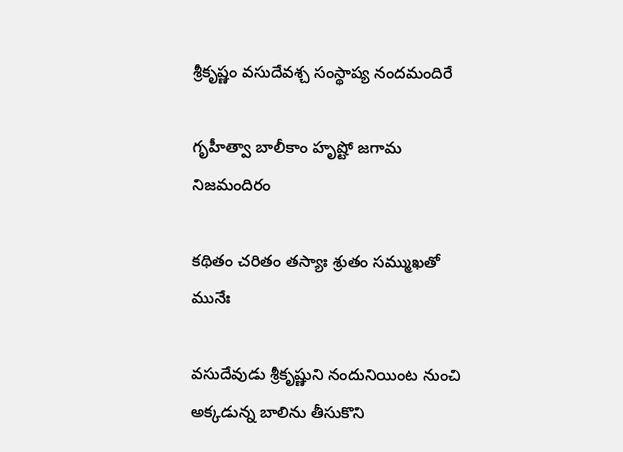శ్రీకృష్ణం వసుదేవశ్చ సంస్థాప్య నందమందిరే

గృహీత్వా బాలీకాం హృష్టో జగామ నిజమందిరం

కథితం చరితం తస్యాః శ్రుతం సమ్ముఖతో మునేః

వసుదేవుడు శ్రీకృష్ణుని నందునియింట నుంచి అక్కడున్న బాలిను తీసుకొని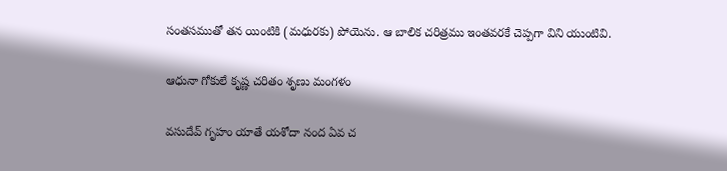సంతసముతో తన యింటికి (మధురకు) పోయెను. ఆ బాలిక చరిత్రము ఇంతవరకే చెప్పగా విని యుంటివి.

ఆధునా గోకులే కృష్ణ చరితం శృణు మంగళం

వసుదేవ్ గృహం యాతే యశోదా నంద ఏవ చ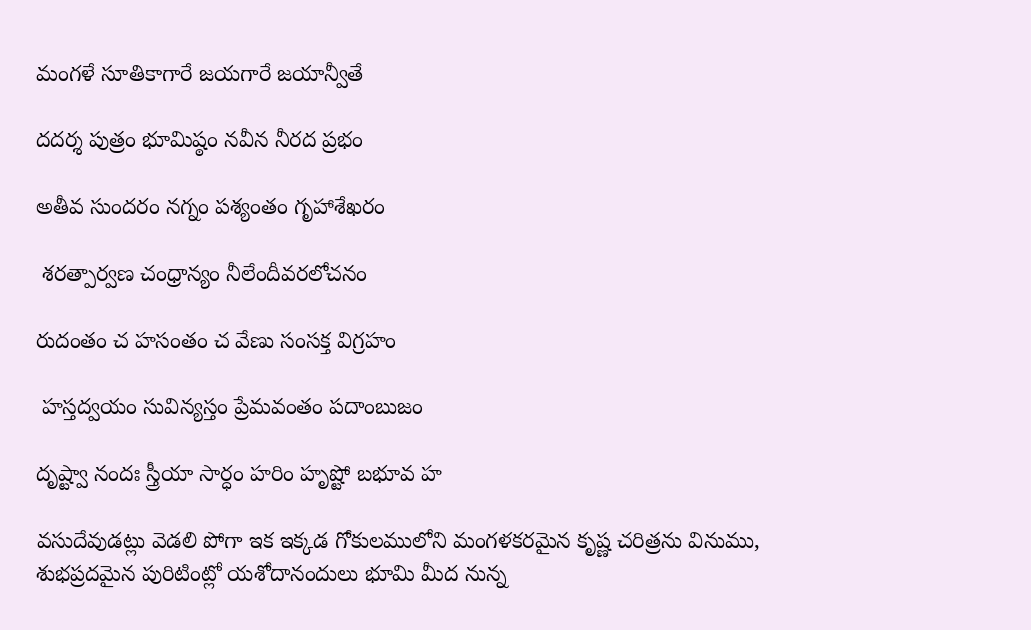మంగళే సూతికాగారే జయగారే జయాన్వీతే

దదర్శ పుత్రం భూమిష్ఠం నవీన నీరద ప్రభం

అతీవ సుందరం నగ్నం పశ్యంతం గృహాశేఖరం

 శరత్పార్వణ చంధ్రాన్యం నీలేందీవరలోచనం

రుదంతం చ హసంతం చ వేణు సంసక్త విగ్రహం

 హస్తద్వయం సువిన్యస్తం ప్రేమవంతం పదాంబుజం

దృష్ట్వా నందః స్త్రీయా సార్ధం హరిం హృష్టో బభూవ హ

వసుదేవుడట్లు వెడలి పోగా ఇక ఇక్కడ గోకులములోని మంగళకరమైన కృష్ణ చరిత్రను వినుము, శుభప్రదమైన పురిటింట్లో యశోదానందులు భూమి మీద నున్న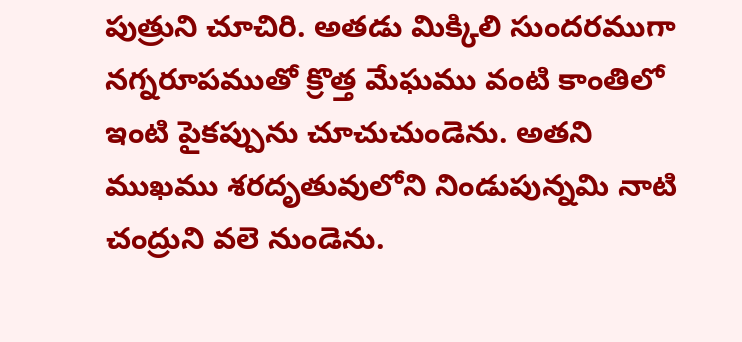పుత్రుని చూచిరి. అతడు మిక్కిలి సుందరముగా నగ్నరూపముతో క్రొత్త మేఘము వంటి కాంతిలో ఇంటి పైకప్పును చూచుచుండెను. అతని ముఖము శరదృతువులోని నిండుపున్నమి నాటి చంద్రుని వలె నుండెను.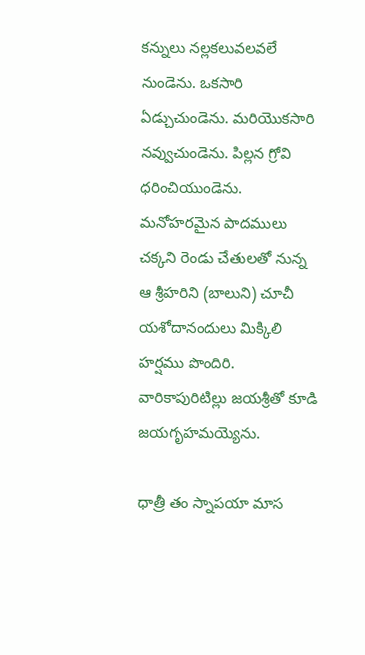కన్నులు నల్లకలువలవలే నుండెను. ఒకసారి ఏడ్చుచుండెను. మరియొకసారి నవ్వుచుండెను. పిల్లన గ్రోవి ధరించియుండెను. మనోహరమైన పాదములు చక్కని రెండు చేతులతో నున్న ఆ శ్రీహరిని (బాలుని) చూచీ యశోదానందులు మిక్కిలి హర్షము పొందిరి. వారికాపురిటిల్లు జయశ్రీతో కూడి జయగృహమయ్యెను.

ధాత్రీ తం స్నాపయా మాస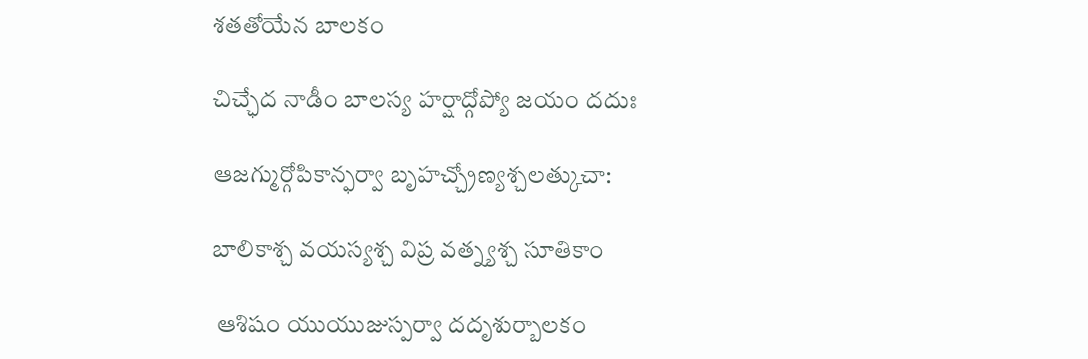శతతోయేన బాలకం

చిచ్ఛేద నాడీం బాలస్య హర్షాద్గోప్యో జయం దదుః

ఆజగ్ముర్గోపికాన్ఫర్వా బృహచ్చ్రోణ్యశ్చలత్కుచా:

బాలికాశ్చ వయస్యశ్చ విప్ర వత్న్యశ్చ సూతికాం

 ఆశిషం యుయుజుస్పర్వా దదృశుర్బాలకం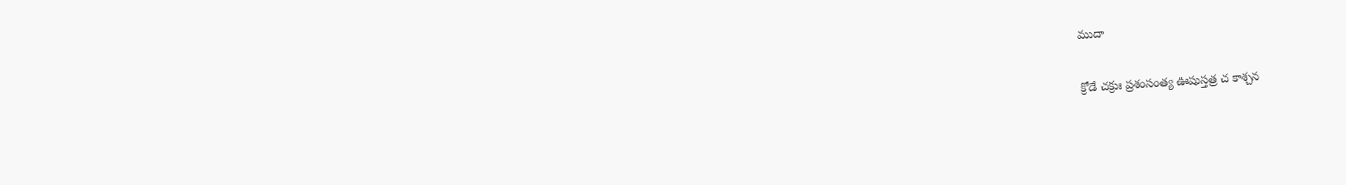ముదా

క్రోడే చక్రుః ప్రశంసంత్య ఊషుస్తత్ర చ కాశ్చన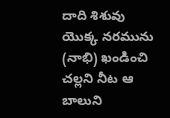దాది శిశువు యొక్క నరమును (నాభి) ఖండించి చల్లని నీట ఆ బాలుని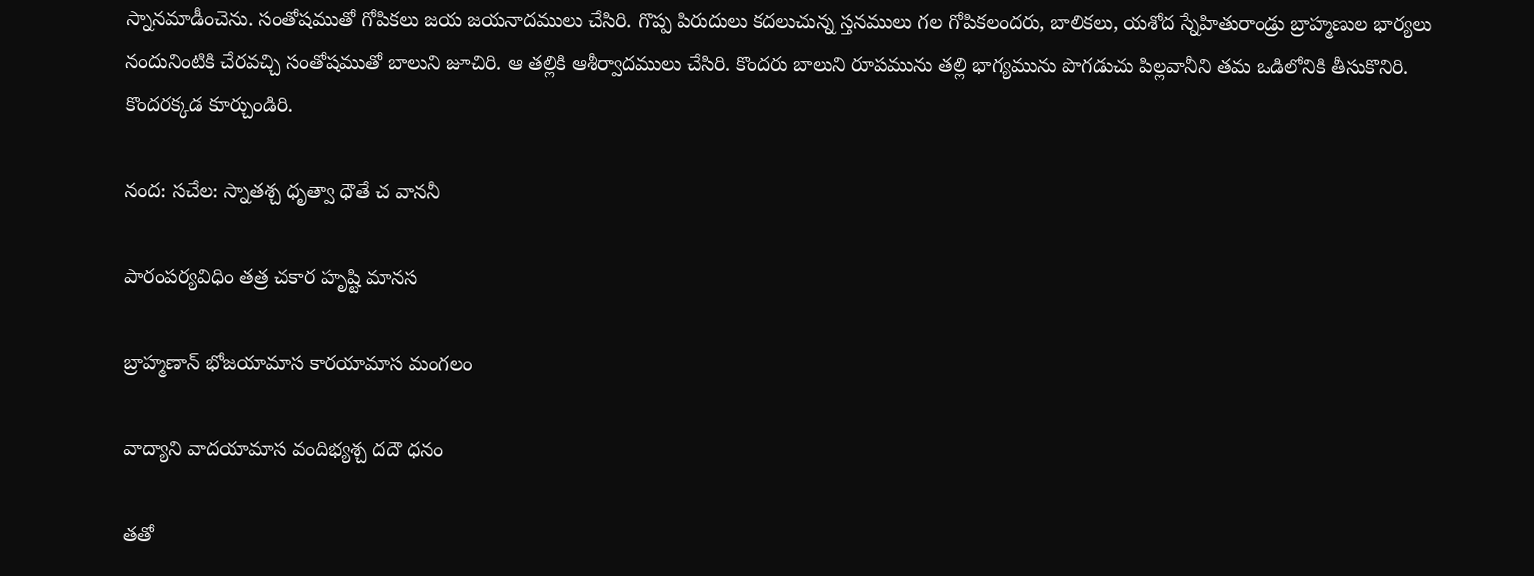స్నానమాడీంచెను. సంతోషముతో గోపికలు జయ జయనాదములు చేసిరి. గొప్ప పిరుదులు కదలుచున్న స్తనములు గల గోపికలందరు, బాలికలు, యశోద స్నేహితురాండ్రు బ్రాహ్మణుల భార్యలు నందునింటికి చేరవచ్చి సంతోషముతో బాలుని జూచిరి. ఆ తల్లికి ఆశీర్వాదములు చేసిరి. కొందరు బాలుని రూపమును తల్లి భాగ్యమును పొగడుచు పిల్లవానీని తమ ఒడిలోనికి తీసుకొనిరి. కొందరక్కడ కూర్చుండిరి.

నంద: సచేల: స్నాతశ్చ ధృత్వా ధౌతే చ వాననీ

పారంపర్యవిధిం తత్ర చకార హృష్టి మానస

బ్రాహ్మణాన్ భోజయామాస కారయామాస మంగలం

వాద్యాని వాదయామాస వందిభ్యశ్చ దదౌ ధనం

తతో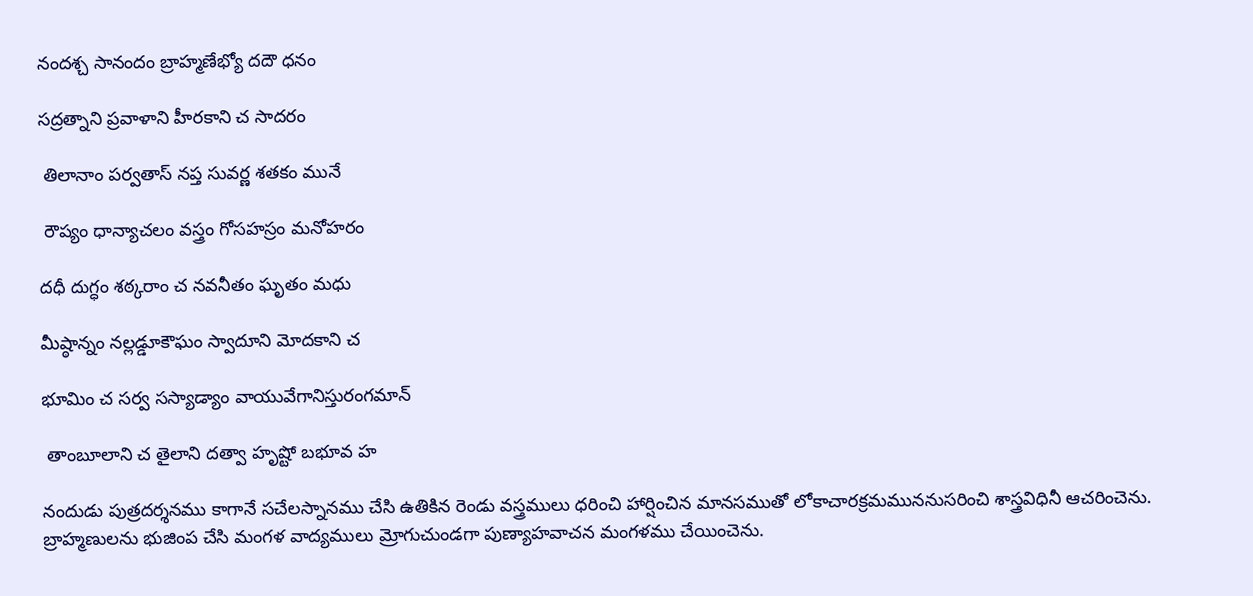నందశ్చ సానందం బ్రాహ్మణేభ్యో దదౌ ధనం

సద్రత్నాని ప్రవాళాని హీరకాని చ సాదరం

 తిలానాం పర్వతాస్ నప్త సువర్ణ శతకం మునే

 రౌప్యం ధాన్యాచలం వస్త్రం గోసహస్రం మనోహరం

దధీ దుగ్ధం శఠ్కరాం చ నవనీతం ఘృతం మధు

మీష్ఠాన్నం నల్లడ్డూకౌఘం స్వాదూని మోదకాని చ

భూమిం చ సర్వ సస్యాడ్యాం వాయువేగానిస్తురంగమాన్

 తాంబూలాని చ తైలాని దత్వా హృష్టో బభూవ హ

నందుడు పుత్రదర్శనము కాగానే సచేలస్నానము చేసి ఉతికిన రెండు వస్త్రములు ధరించి హార్షించిన మానసముతో లోకాచారక్రమముననుసరించి శాస్త్రవిధినీ ఆచరించెను. బ్రాహ్మణులను భుజింప చేసి మంగళ వాద్యములు మ్రోగుచుండగా పుణ్యాహవాచన మంగళము చేయించెను.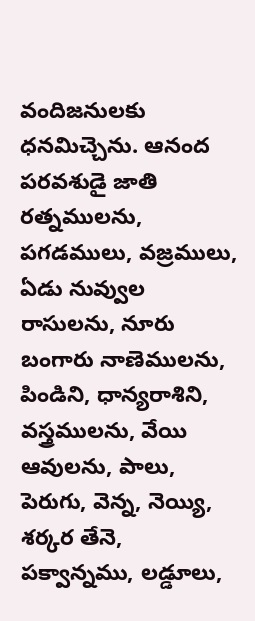వందిజనులకు ధనమిచ్చెను. ఆనంద పరవశుడై జాతి రత్నములను, పగడములు, వజ్రములు, ఏడు నువ్వుల రాసులను, నూరు బంగారు నాణెములను, పిండిని, ధాన్యరాశిని, వస్త్రములను, వేయి ఆవులను, పాలు, పెరుగు, వెన్న, నెయ్యి, శర్కర తేనె, పక్వాన్నము, లడ్డూలు,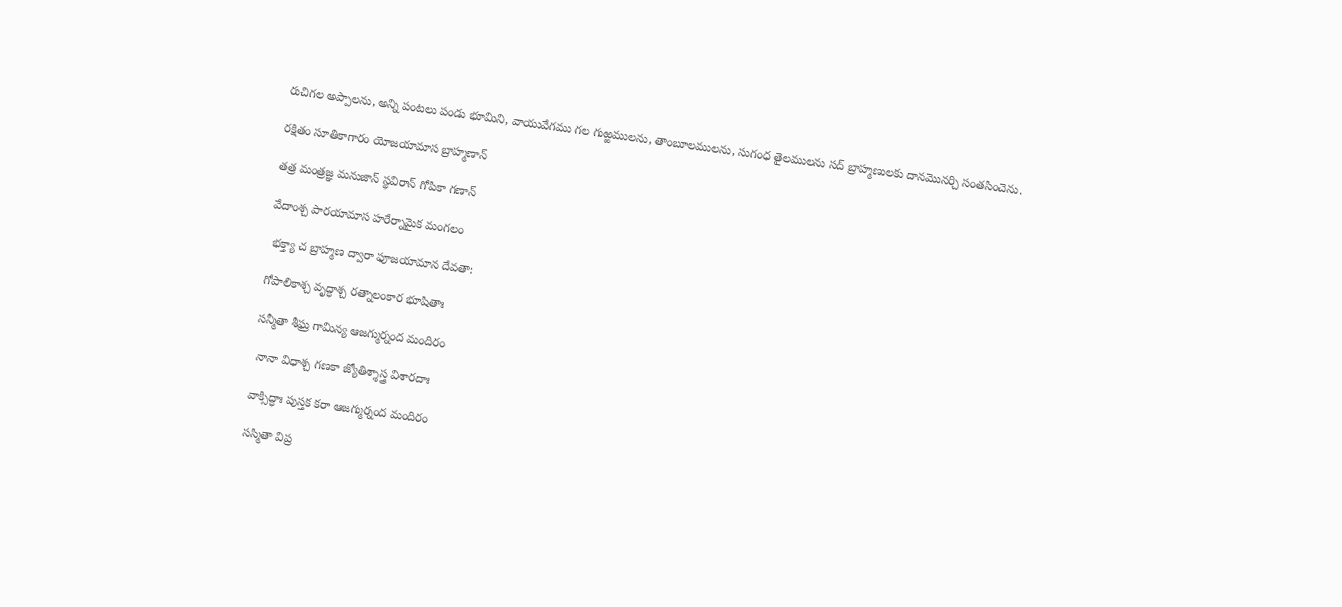రుచిగల అప్పాలను, అన్ని పంటలు పండు భూమిని, వాయువేగము గల గుఱ్ఱములను, తాంబూలములను, సుగంధ తైలములను సద్ బ్రాహ్మణులకు దానమొనర్చి సంతసించెను.

రక్షితం సూతికాగారం యోజయామాస బ్రాహ్మణాన్

తత్ర మంత్రజ్ఞ మనుజాన్ స్థవిరాన్ గోపికా గణాన్

వేదాంశ్చ పారయామాస హరేర్నామైక మంగలం

 భక్త్యా చ బ్రాహ్మణ ద్వారా ఫూజయామాన దేవతా:

గోపాలికాశ్చ వృద్ధాశ్చ రత్నాలంకార భూషితాః

సన్మీతా శీఘ్ర గామిన్య ఆజగ్ముర్నంద మందిరం

 నానా విధాశ్చ గణకా జ్యోతిశ్శాస్త్ర విశారదాః

వాక్సిద్ధాః పుస్తక కరా ఆజగ్ముర్నంద మందిరం

సస్మితా విప్ర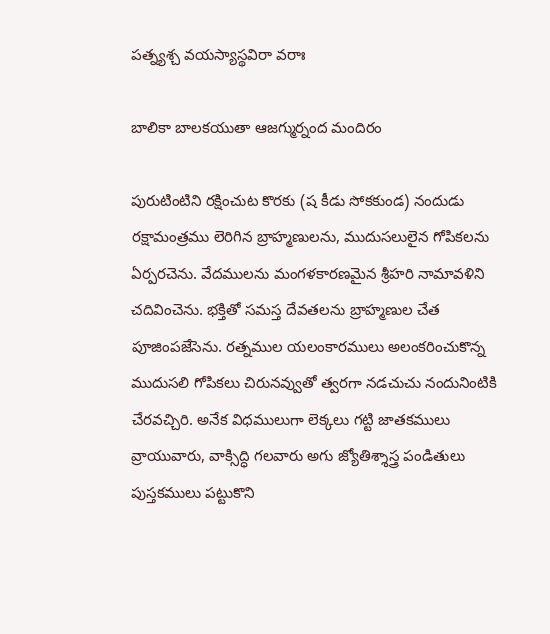పత్న్యశ్చ వయస్యాస్థవిరా వరాః

బాలికా బాలకయుతా ఆజగ్ముర్నంద మందిరం

పురుటింటిని రక్షించుట కొరకు (ష కీడు సోకకుండ) నందుడు రక్షామంత్రము లెరిగిన బ్రాహ్మణులను, ముదుసలులైన గోపికలను ఏర్పరచెను. వేదములను మంగళకారణమైన శ్రీహరి నామావళిని చదివించెను. భక్తితో సమస్త దేవతలను బ్రాహ్మణుల చేత పూజింపజేసెను. రత్నముల యలంకారములు అలంకరించుకొన్న ముదుసలి గోపికలు చిరునవ్వుతో త్వరగా నడచుచు నందునింటికి చేరవచ్చిరి. అనేక విధములుగా లెక్కలు గట్టి జాతకములు వ్రాయువారు, వాక్సిద్ధి గలవారు అగు జ్యోతిశ్శాస్త్ర పండితులు పుస్తకములు పట్టుకొని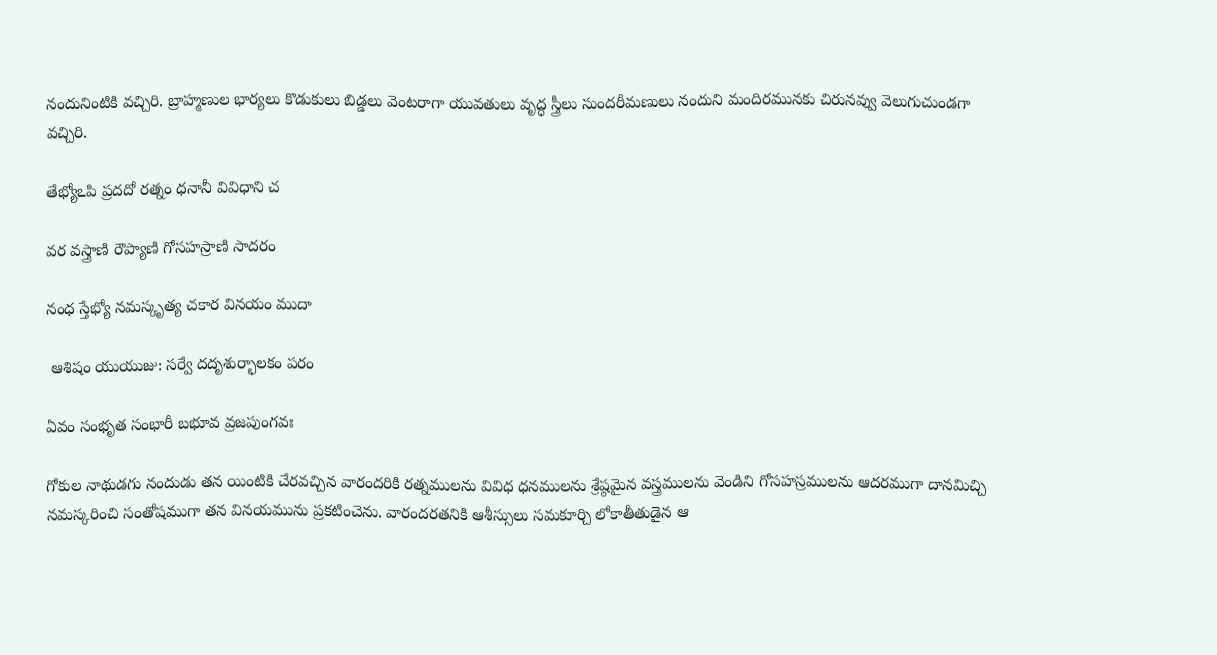నందునింటికి వచ్చిరి. బ్రాహ్మణుల భార్యలు కొడుకులు బిడ్డలు వెంటరాగా యువతులు వృద్ధ స్త్రీలు సుందరీమణులు నందుని మందిరమునకు చిరునవ్వు వెలుగుచుండగా వచ్చిరి.

తేభ్యోఽపి ప్రదదో రత్నం ధనానీ వివిధాని చ

వర వస్త్రాణి రౌప్యాణి గోసహస్రాణి సాదరం

నంధ స్తేభ్యో నమస్కృత్య చకార వినయం ముదా

 ఆశిషం యుయుజు: సర్వే దదృశుర్భాలకం పరం

ఏవం సంభృత సంభారీ బభూవ వ్రజపుంగవః

గోకుల నాథుడగు నందుడు తన యింటికి చేరవచ్చిన వారందరికి రత్నములను వివిధ ధనములను శ్రేష్ఠమైన వస్త్రములను వెండిని గోసహస్రములను ఆదరముగా దానమిచ్చి నమస్కరించి సంతోషముగా తన వినయమును ప్రకటించెను. వారందరతనికి ఆశీస్సులు సమకూర్చి లోకాతీతుడైన ఆ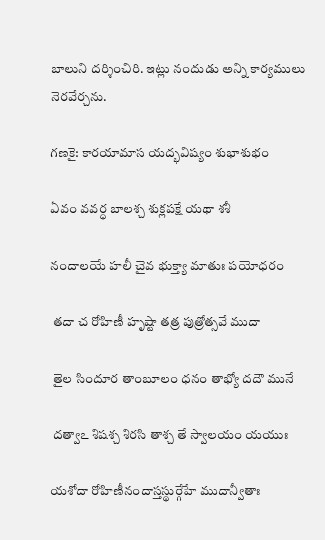బాలుని దర్శించిరి. ఇట్లు నందుడు అన్ని కార్యములు నెరవేర్చను.

గణకై: కారయామాస యద్భవిష్యం శుభాశుభం

ఏవం వవర్ధ బాలశ్చ శుక్లపక్షే యథా శశీ

నందాలయే హలీ చైవ భుక్త్యా మాతుః పయోధరం

 తదా చ రోహిణీ హృష్టా తత్ర పుత్రోత్సవే ముదా

 తైల సిందూర తాంబూలం ధనం తాభ్యో దదౌ మునే

 దత్వాఽ శిషశ్చ శిరసి తాశ్చ తే స్వాలయం యయుః

యశోదా రోహిణీనందాస్తస్థుర్గేహే ముదాన్వీతాః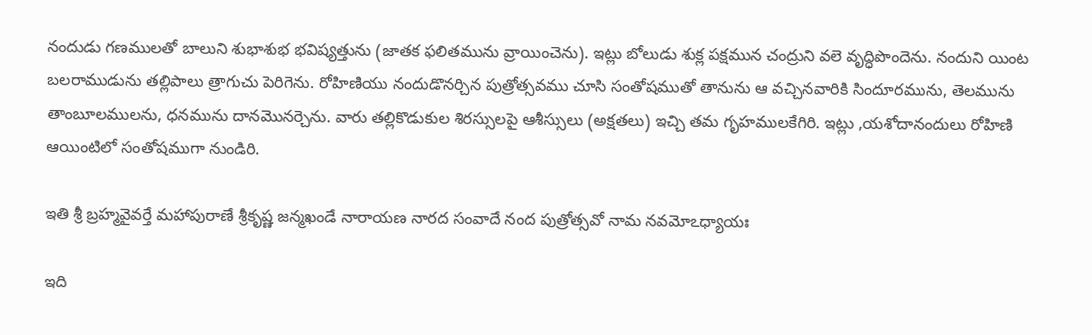నందుడు గణములతో బాలుని శుభాశుభ భవిష్యత్తును (జాతక ఫలితమును వ్రాయించెను). ఇట్లు బోలుడు శుక్ల పక్షమున చంద్రుని వలె వృద్ధిపొందెను. నందుని యింట బలరాముడును తల్లిపాలు త్రాగుచు పెరిగెను. రోహిణియు నందుడొనర్చిన పుత్రోత్సవము చూసి సంతోషముతో తానును ఆ వచ్చినవారికి సిందూరమును, తెలమును తాంబూలములను, ధనమును దానమొనర్చెను. వారు తల్లికొడుకుల శిరస్సులపై ఆశీస్సులు (అక్షతలు) ఇచ్చి తమ గృహములకేగిరి. ఇట్లు ,యశోదానందులు రోహిణి ఆయింటిలో సంతోషముగా నుండిరి.

ఇతి శ్రీ బ్రహ్మవైవర్తే మహాపురాణే శ్రీకృష్ణ జన్మఖండే నారాయణ నారద సంవాదే నంద పుత్రోత్సవో నామ నవమోఽధ్యాయః

ఇది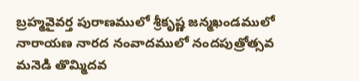బ్రహ్మవైవర్త పురాణములో శ్రీకృష్ణ జన్మఖండములో నారాయణ నారద నంవాదములో నందపుత్రోత్సవ మనెడి తొమ్మిదవ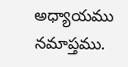అధ్యాయము నమాప్తము.